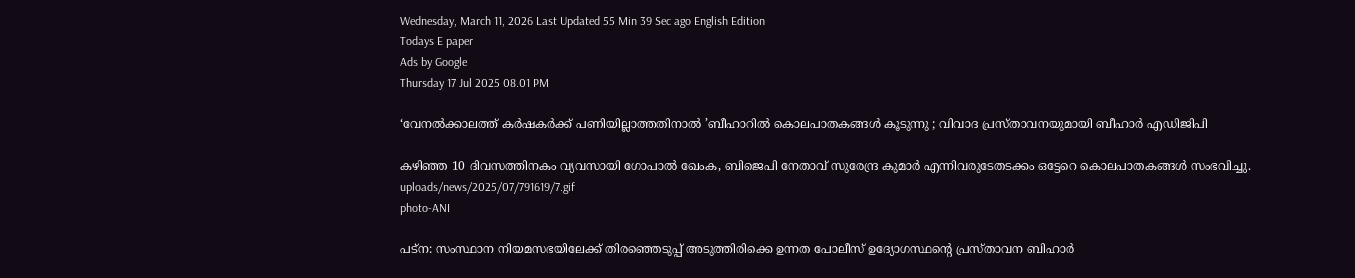Wednesday, March 11, 2026 Last Updated 55 Min 39 Sec ago English Edition
Todays E paper
Ads by Google
Thursday 17 Jul 2025 08.01 PM

‘വേനൽക്കാലത്ത്‌ കർഷകർക്ക് പണിയില്ലാത്തതിനാൽ ’ബീഹാറില്‍ കൊലപാതകങ്ങൾ കൂടുന്നു ; വിവാദ പ്രസ്താവനയുമായി ബീഹാർ എഡിജിപി

കഴിഞ്ഞ 10 ദിവസത്തിനകം വ്യവസായി ഗോപാൽ ഖേംക, ബിജെപി നേതാവ് സുരേന്ദ്ര കുമാർ എന്നിവരുടേതടക്കം ഒട്ടേറെ കൊലപാതകങ്ങൾ സംഭവിച്ചു.
uploads/news/2025/07/791619/7.gif
photo-ANI

പട്‌ന: സംസ്ഥാന നിയമസഭയിലേക്ക് തിരഞ്ഞെടുപ്പ് അടുത്തിരിക്കെ ഉന്നത പോലീസ് ഉദ്യോഗസ്ഥന്റെ പ്രസ്താവന ബിഹാർ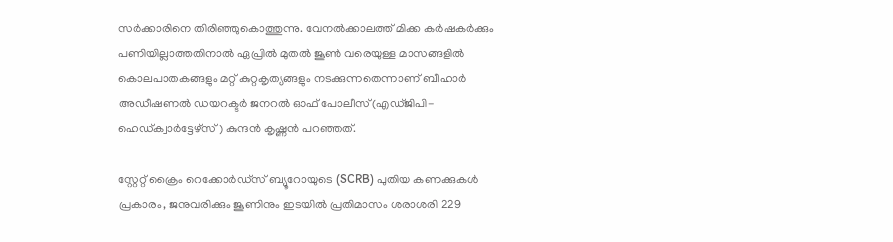സർക്കാരിനെ തിരിഞ്ഞുകൊത്തുന്നു. വേനൽക്കാലത്ത്‌ മിക്ക കർഷകർക്കും പണിയില്ലാത്തതിനാൽ ഏപ്രിൽ മുതൽ ജൂൺ വരെയുള്ള മാസങ്ങളിൽ കൊലപാതകങ്ങളും മറ്റ് കുറ്റകൃത്യങ്ങളും നടക്കുന്നതെന്നാണ് ബീഹാർ അഡീഷണൽ ഡയറക്ടർ ജനറൽ ഓഫ് പോലീസ്(എഡ്ജിപി- ഹെഡ്ക്വാർട്ടേഴ്‌സ്) കുന്ദൻ കൃഷ്ണൻ പറഞ്ഞത്.

സ്റ്റേറ്റ് ക്രൈം റെക്കോർഡ്സ് ബ്യൂറോയുടെ (SCRB) പുതിയ കണക്കുകൾ പ്രകാരം, ജനുവരിക്കും ജൂണിനും ഇടയിൽ പ്രതിമാസം ശരാശരി 229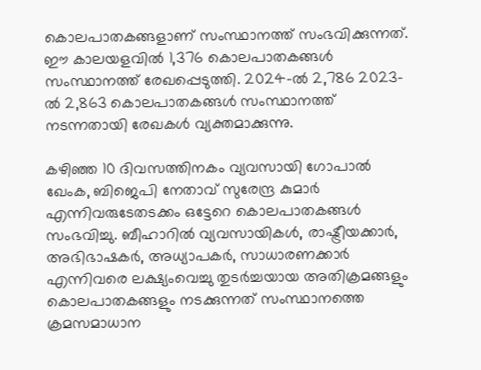കൊലപാതകങ്ങളാണ് സംസ്ഥാനത്ത് സംഭവിക്കുന്നത്. ഈ കാലയളവിൽ 1,376 കൊലപാതകങ്ങൾ സംസ്ഥാനത്ത് രേഖപ്പെടുത്തി. 2024-ൽ 2,786 2023-ൽ 2,863 കൊലപാതകങ്ങൾ സംസ്ഥാനത്ത് നടന്നതായി രേഖകൾ വ്യക്തമാക്കുന്നു.

കഴിഞ്ഞ 10 ദിവസത്തിനകം വ്യവസായി ഗോപാൽ ഖേംക, ബിജെപി നേതാവ് സുരേന്ദ്ര കുമാർ എന്നിവരുടേതടക്കം ഒട്ടേറെ കൊലപാതകങ്ങൾ സംഭവിച്ചു. ബീഹാറിൽ വ്യവസായികൾ, രാഷ്ട്രീയക്കാർ, അഭിഭാഷകർ, അധ്യാപകർ, സാധാരണക്കാർ എന്നിവരെ ലക്ഷ്യംവെച്ചു തുടർച്ചയായ അതിക്രമങ്ങളും കൊലപാതകങ്ങളും നടക്കുന്നത് സംസ്ഥാനത്തെ ക്രമസമാധാന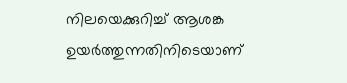നിലയെക്കുറിച്ച് ആശങ്ക ഉയർത്തുന്നതിനിടെയാണ്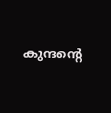കുന്ദന്റെ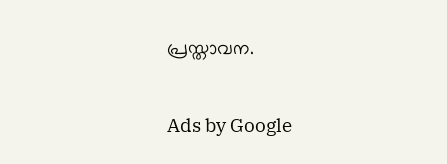പ്രസ്താവന.

Ads by Google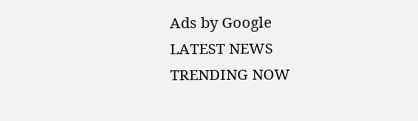Ads by Google
LATEST NEWS
TRENDING NOW